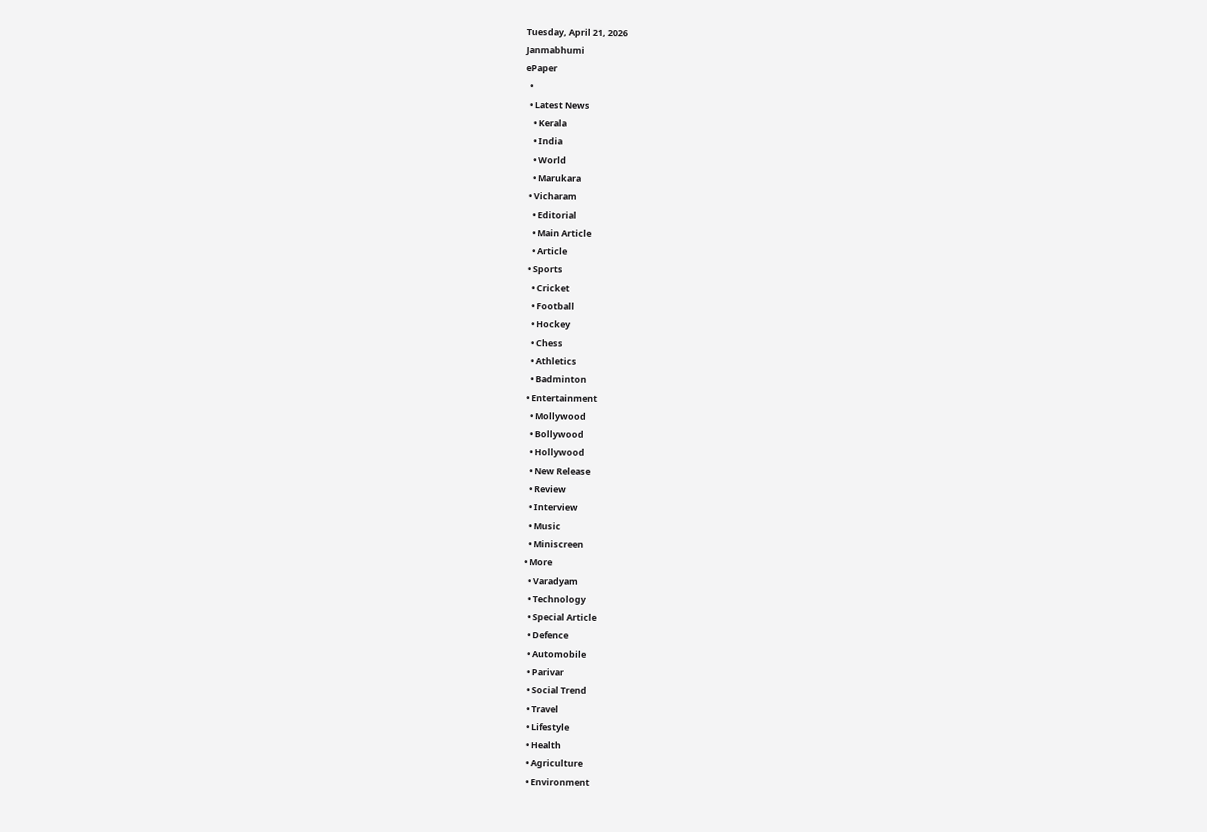Tuesday, April 21, 2026
Janmabhumi
ePaper
  •
  • Latest News
    • Kerala
    • India
    • World
    • Marukara
  • Vicharam
    • Editorial
    • Main Article
    • Article
  • Sports
    • Cricket
    • Football
    • Hockey
    • Chess
    • Athletics
    • Badminton
  • Entertainment
    • Mollywood
    • Bollywood
    • Hollywood
    • New Release
    • Review
    • Interview
    • Music
    • Miniscreen
  • More
    • Varadyam
    • Technology
    • Special Article
    • Defence
    • Automobile
    • Parivar
    • Social Trend
    • Travel
    • Lifestyle
    • Health
    • Agriculture
    • Environment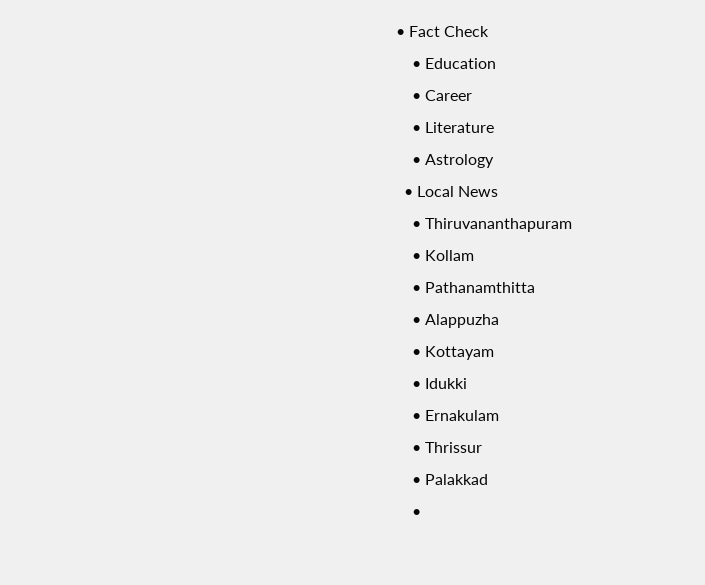• Fact Check
    • Education
    • Career
    • Literature
    • Astrology
  • Local News
    • Thiruvananthapuram
    • Kollam
    • Pathanamthitta
    • Alappuzha
    • Kottayam
    • Idukki
    • Ernakulam
    • Thrissur
    • Palakkad
    •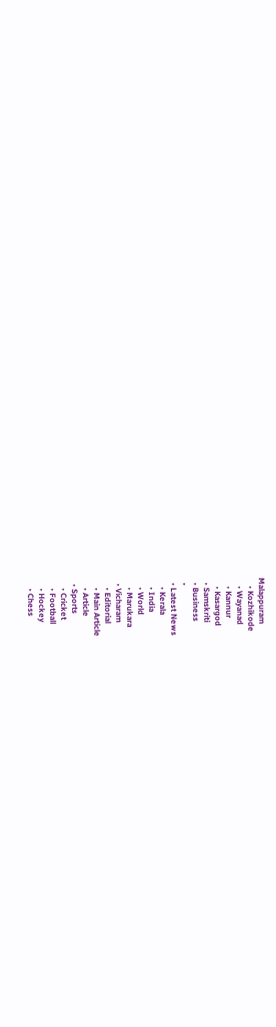Malappuram
    • Kozhikode
    • Wayanad
    • Kannur
    • Kasargod
  • Samskriti
  • Business
  •
  • Latest News
    • Kerala
    • India
    • World
    • Marukara
  • Vicharam
    • Editorial
    • Main Article
    • Article
  • Sports
    • Cricket
    • Football
    • Hockey
    • Chess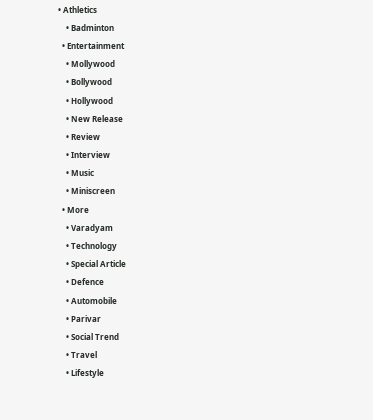• Athletics
    • Badminton
  • Entertainment
    • Mollywood
    • Bollywood
    • Hollywood
    • New Release
    • Review
    • Interview
    • Music
    • Miniscreen
  • More
    • Varadyam
    • Technology
    • Special Article
    • Defence
    • Automobile
    • Parivar
    • Social Trend
    • Travel
    • Lifestyle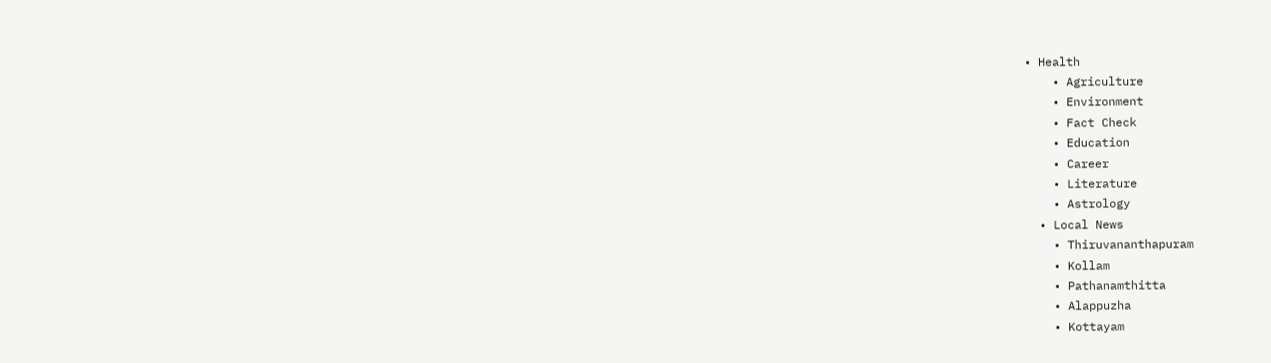• Health
    • Agriculture
    • Environment
    • Fact Check
    • Education
    • Career
    • Literature
    • Astrology
  • Local News
    • Thiruvananthapuram
    • Kollam
    • Pathanamthitta
    • Alappuzha
    • Kottayam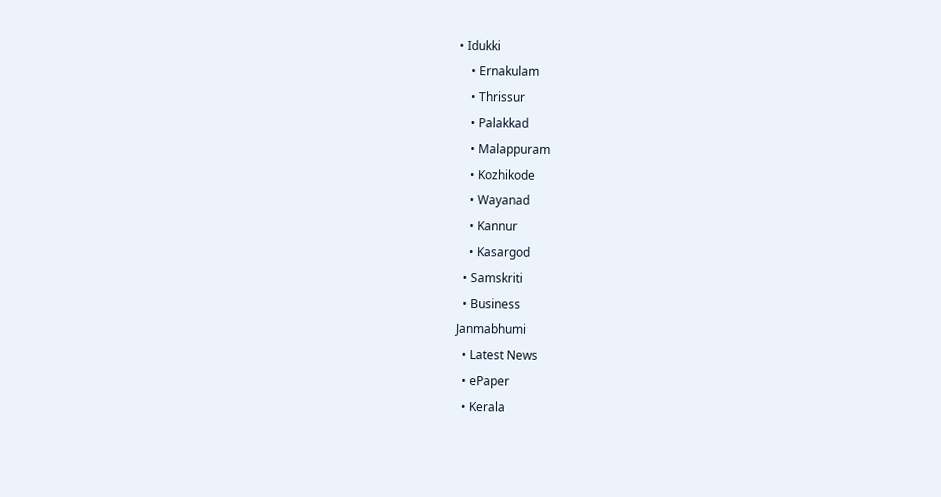• Idukki
    • Ernakulam
    • Thrissur
    • Palakkad
    • Malappuram
    • Kozhikode
    • Wayanad
    • Kannur
    • Kasargod
  • Samskriti
  • Business
Janmabhumi
  • Latest News
  • ePaper
  • Kerala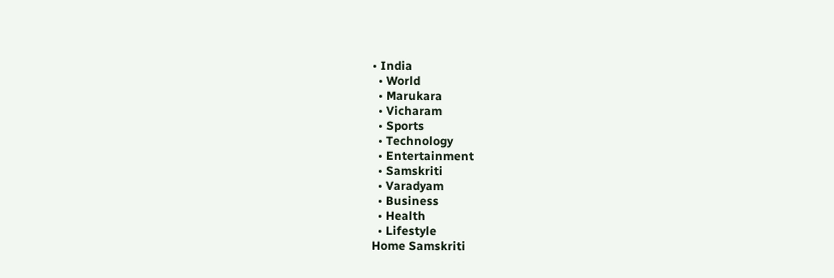• India
  • World
  • Marukara
  • Vicharam
  • Sports
  • Technology
  • Entertainment
  • Samskriti
  • Varadyam
  • Business
  • Health
  • Lifestyle
Home Samskriti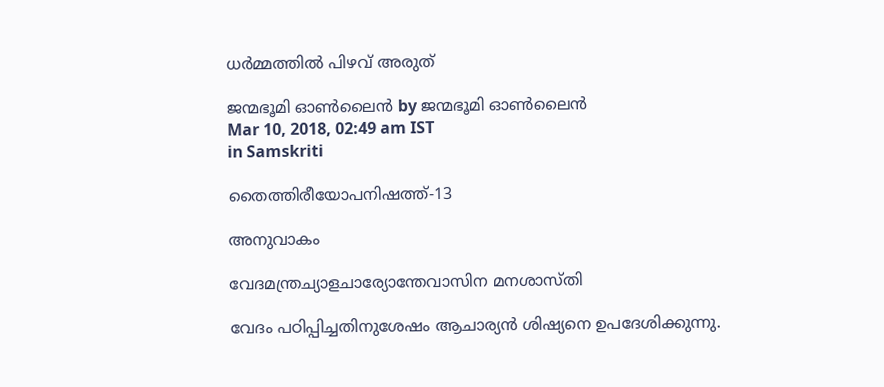ധര്‍മ്മത്തില്‍ പിഴവ് അരുത്

ജന്മഭൂമി ഓണ്‍ലൈന്‍ by ജന്മഭൂമി ഓണ്‍ലൈന്‍
Mar 10, 2018, 02:49 am IST
in Samskriti

തൈത്തിരീയോപനിഷത്ത്-13

അനുവാകം

വേദമന്ത്രച്യാളചാര്യോന്തേവാസിന മനശാസ്തി

വേദം പഠിപ്പിച്ചതിനുശേഷം ആചാര്യന്‍ ശിഷ്യനെ ഉപദേശിക്കുന്നു.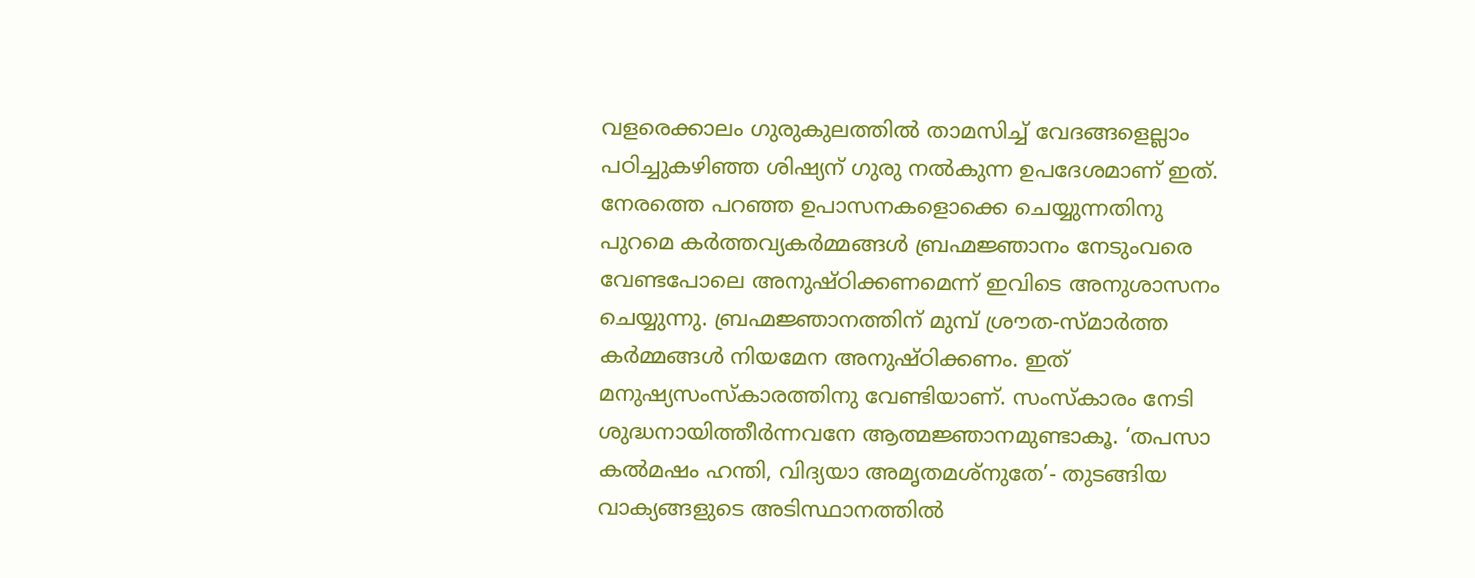വളരെക്കാലം ഗുരുകുലത്തില്‍ താമസിച്ച് വേദങ്ങളെല്ലാം പഠിച്ചുകഴിഞ്ഞ ശിഷ്യന് ഗുരു നല്‍കുന്ന ഉപദേശമാണ് ഇത്. നേരത്തെ പറഞ്ഞ ഉപാസനകളൊക്കെ ചെയ്യുന്നതിനു പുറമെ കര്‍ത്തവ്യകര്‍മ്മങ്ങള്‍ ബ്രഹ്മജ്ഞാനം നേടുംവരെ വേണ്ടപോലെ അനുഷ്ഠിക്കണമെന്ന് ഇവിടെ അനുശാസനം ചെയ്യുന്നു. ബ്രഹ്മജ്ഞാനത്തിന് മുമ്പ് ശ്രൗത-സ്മാര്‍ത്ത കര്‍മ്മങ്ങള്‍ നിയമേന അനുഷ്ഠിക്കണം. ഇത് മനുഷ്യസംസ്‌കാരത്തിനു വേണ്ടിയാണ്. സംസ്‌കാരം നേടി ശുദ്ധനായിത്തീര്‍ന്നവനേ ആത്മജ്ഞാനമുണ്ടാകൂ. ‘തപസാ കല്‍മഷം ഹന്തി, വിദ്യയാ അമൃതമശ്നുതേ’- തുടങ്ങിയ വാക്യങ്ങളുടെ അടിസ്ഥാനത്തില്‍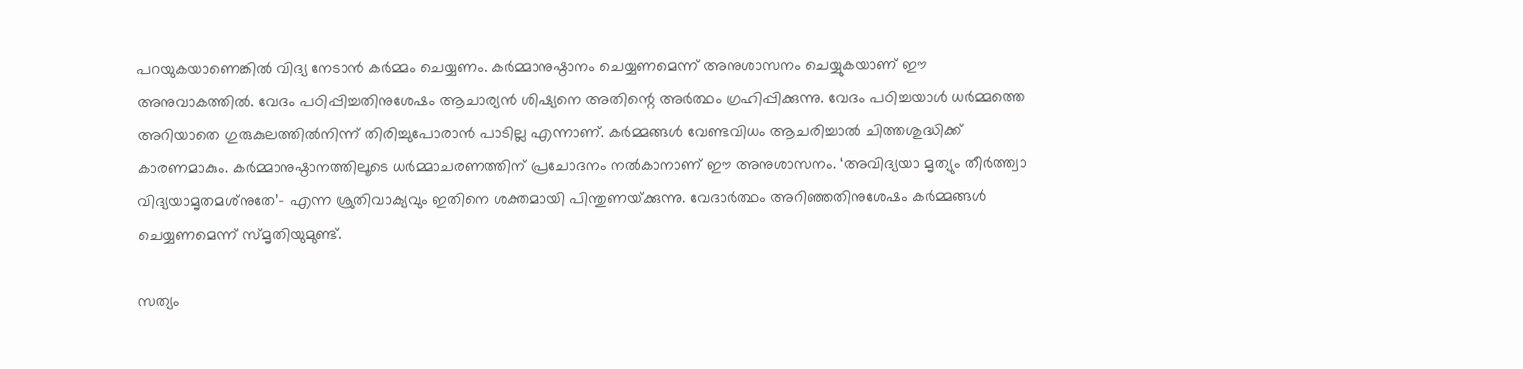പറയുകയാണെങ്കില്‍ വിദ്യ നേടാന്‍ കര്‍മ്മം ചെയ്യണം. കര്‍മ്മാനുഷ്ഠാനം ചെയ്യണമെന്ന് അനുശാസനം ചെയ്യുകയാണ് ഈ അനുവാകത്തില്‍. വേദം പഠിപ്പിച്ചതിനുശേഷം ആചാര്യന്‍ ശിഷ്യനെ അതിന്റെ അര്‍ത്ഥം ഗ്രഹിപ്പിക്കുന്നു. വേദം പഠിച്ചയാള്‍ ധര്‍മ്മത്തെ അറിയാതെ ഗുരുകുലത്തില്‍നിന്ന് തിരിച്ചുപോരാന്‍ പാടില്ല എന്നാണ്. കര്‍മ്മങ്ങള്‍ വേണ്ടവിധം ആചരിച്ചാല്‍ ചിത്തശുദ്ധിക്ക് കാരണമാകും. കര്‍മ്മാനുഷ്ഠാനത്തിലൂടെ ധര്‍മ്മാചരണത്തിന് പ്രചോദനം നല്‍കാനാണ് ഈ അനുശാസനം. ‘അവിദ്യയാ മൃത്യും തീര്‍ത്ത്വാ വിദ്യയാമൃതമശ്‌നുതേ’- എന്ന ശ്രുതിവാക്യവും ഇതിനെ ശക്തമായി പിന്തുണയ്‌ക്കുന്നു. വേദാര്‍ത്ഥം അറിഞ്ഞതിനുശേഷം കര്‍മ്മങ്ങള്‍ ചെയ്യണമെന്ന് സ്മൃതിയുമുണ്ട്.

സത്യം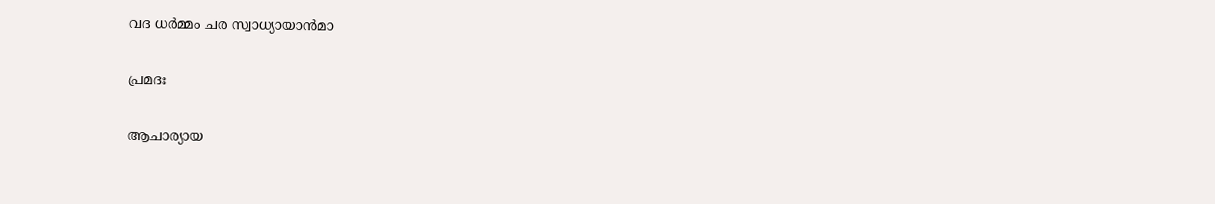വദ ധര്‍മ്മം ചര സ്വാധ്യായാന്‍മാ

പ്രമദഃ

ആചാര്യായ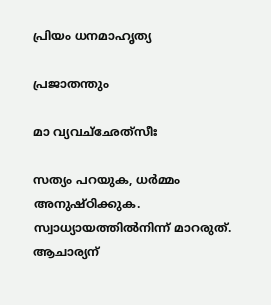പ്രിയം ധനമാഹൃത്യ

പ്രജാതന്തും

മാ വ്യവച്‌ഛേത്‌സീഃ

സത്യം പറയുക, ധര്‍മ്മം അനുഷ്ഠിക്കുക. സ്വാധ്യായത്തില്‍നിന്ന് മാറരുത്. ആചാര്യന്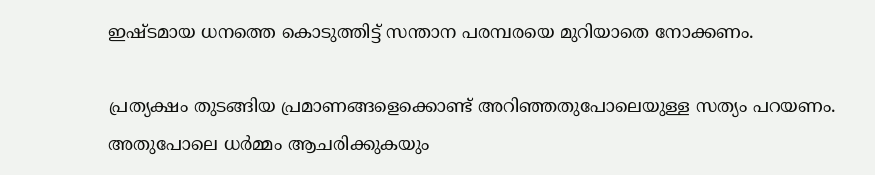ഇഷ്ടമായ ധനത്തെ കൊടുത്തിട്ട് സന്താന പരമ്പരയെ മുറിയാതെ നോക്കണം.

പ്രത്യക്ഷം തുടങ്ങിയ പ്രമാണങ്ങളെക്കൊണ്ട് അറിഞ്ഞതുപോലെയുള്ള സത്യം പറയണം. അതുപോലെ ധര്‍മ്മം ആചരിക്കുകയും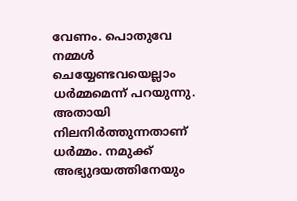വേണം. പൊതുവേ നമ്മള്‍ ചെയ്യേണ്ടവയെല്ലാം ധര്‍മ്മമെന്ന് പറയുന്നു. അതായി നിലനിര്‍ത്തുന്നതാണ് ധര്‍മ്മം. നമുക്ക് അഭ്യുദയത്തിനേയും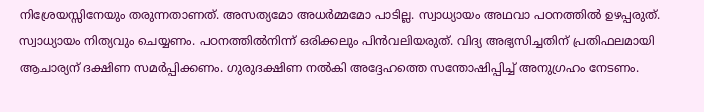നിശ്രേയസ്സിനേയും തരുന്നതാണത്. അസത്യമോ അധര്‍മ്മമോ പാടില്ല. സ്വാധ്യായം അഥവാ പഠനത്തില്‍ ഉഴപ്പരുത്. സ്വാധ്യായം നിത്യവും ചെയ്യണം. പഠനത്തില്‍നിന്ന് ഒരിക്കലും പിന്‍വലിയരുത്. വിദ്യ അഭ്യസിച്ചതിന് പ്രതിഫലമായി ആചാര്യന് ദക്ഷിണ സമര്‍പ്പിക്കണം. ഗുരുദക്ഷിണ നല്‍കി അദ്ദേഹത്തെ സന്തോഷിപ്പിച്ച് അനുഗ്രഹം നേടണം.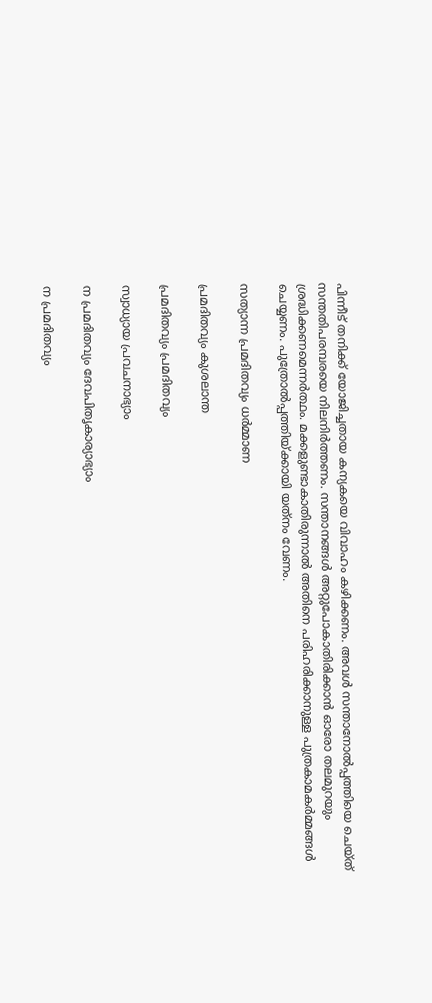പിന്നീട് തനിക്ക് യോജിച്ചതായ കന്യകയെ വിവാഹം കഴിക്കണം. അവള്‍ സന്താനോല്‍പ്പത്തിയെ ചെയ്ത് സന്തതിപരമ്പരയെ നിലനിര്‍ത്തണം. സന്താനങ്ങള്‍ അറ്റുപോകാതിരിക്കാന്‍ ഓരോ തലമുറയും ശ്രദ്ധിക്കണമെന്നര്‍ത്ഥം. മക്കളുണ്ടാകാതിരുന്നാല്‍ അതിനെ പരിഹരിക്കാനുള്ള പുത്രകാമകര്‍മ്മങ്ങള്‍ ചെയ്യണം. പുത്രോല്‍പ്പത്തിയ്‌ക്കായി യത്‌നം വേണം.

സത്യാന്ന പ്രമദിതവ്യം ധര്‍മ്മാണ

പ്രമദിതവ്യം കുശലാന്ത

പ്രമദിതവ്യം പ്രമദിതവ്യം

സ്വാധ്യായ പ്രവചനാഭ്യാം

ന പ്രമദിതവ്യം ദേവപിതൃകാര്യാഭ്യാം

ന പ്രമദിതവ്യം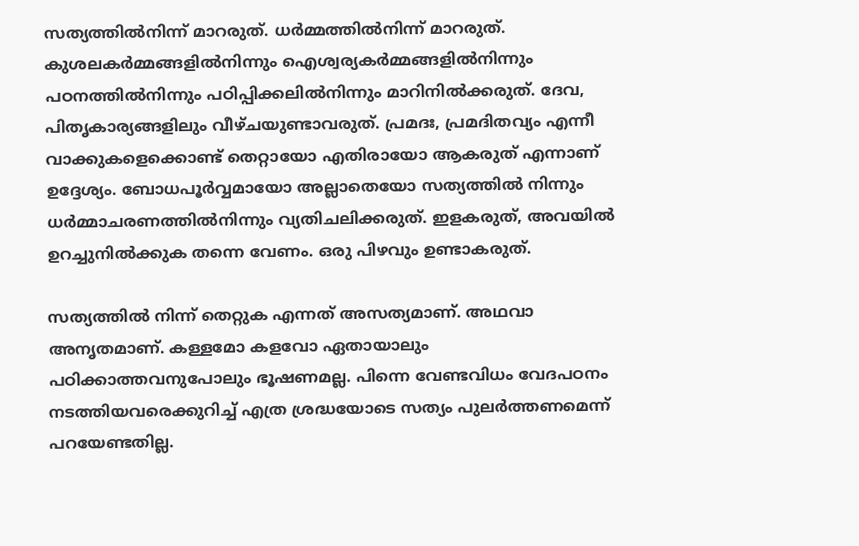സത്യത്തില്‍നിന്ന് മാറരുത്. ധര്‍മ്മത്തില്‍നിന്ന് മാറരുത്. കുശലകര്‍മ്മങ്ങളില്‍നിന്നും ഐശ്വര്യകര്‍മ്മങ്ങളില്‍നിന്നും പഠനത്തില്‍നിന്നും പഠിപ്പിക്കലില്‍നിന്നും മാറിനില്‍ക്കരുത്. ദേവ, പിതൃകാര്യങ്ങളിലും വീഴ്ചയുണ്ടാവരുത്. പ്രമദഃ, പ്രമദിതവ്യം എന്നീ വാക്കുകളെക്കൊണ്ട് തെറ്റായോ എതിരായോ ആകരുത് എന്നാണ് ഉദ്ദേശ്യം. ബോധപൂര്‍വ്വമായോ അല്ലാതെയോ സത്യത്തില്‍ നിന്നും ധര്‍മ്മാചരണത്തില്‍നിന്നും വ്യതിചലിക്കരുത്. ഇളകരുത്, അവയില്‍ ഉറച്ചുനില്‍ക്കുക തന്നെ വേണം. ഒരു പിഴവും ഉണ്ടാകരുത്.

സത്യത്തില്‍ നിന്ന് തെറ്റുക എന്നത് അസത്യമാണ്. അഥവാ അനൃതമാണ്. കള്ളമോ കളവോ ഏതായാലും പഠിക്കാത്തവനുപോലും ഭൂഷണമല്ല. പിന്നെ വേണ്ടവിധം വേദപഠനം നടത്തിയവരെക്കുറിച്ച് എത്ര ശ്രദ്ധയോടെ സത്യം പുലര്‍ത്തണമെന്ന് പറയേണ്ടതില്ല.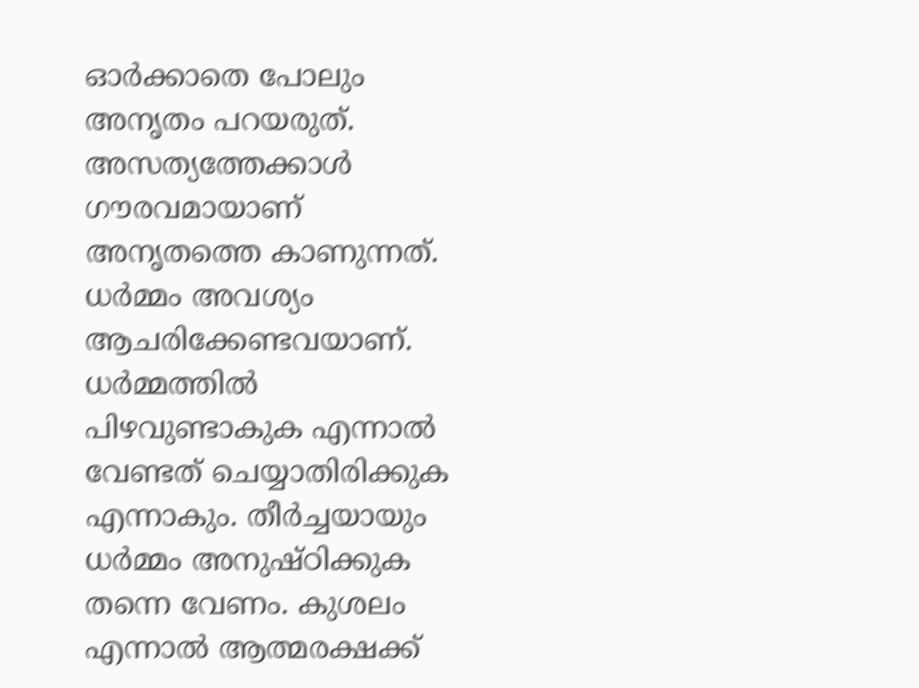ഓര്‍ക്കാതെ പോലും അനൃതം പറയരുത്. അസത്യത്തേക്കാള്‍ ഗൗരവമായാണ് അനൃതത്തെ കാണുന്നത്. ധര്‍മ്മം അവശ്യം ആചരിക്കേണ്ടവയാണ്. ധര്‍മ്മത്തില്‍ പിഴവുണ്ടാകുക എന്നാല്‍ വേണ്ടത് ചെയ്യാതിരിക്കുക എന്നാകും. തീര്‍ച്ചയായും ധര്‍മ്മം അനുഷ്ഠിക്കുക തന്നെ വേണം. കുശലം എന്നാല്‍ ആത്മരക്ഷക്ക്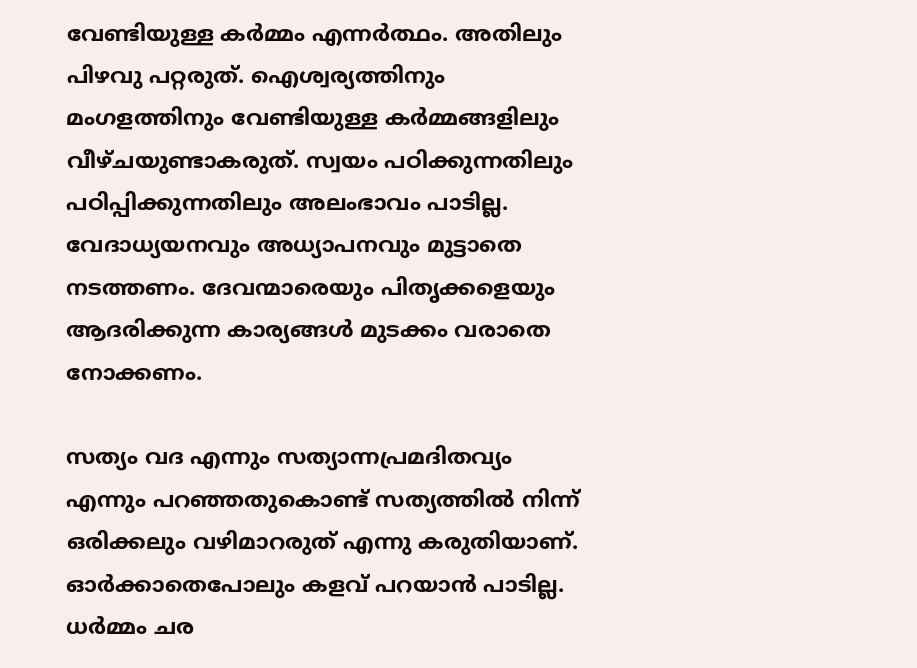വേണ്ടിയുള്ള കര്‍മ്മം എന്നര്‍ത്ഥം. അതിലും പിഴവു പറ്റരുത്. ഐശ്വര്യത്തിനും മംഗളത്തിനും വേണ്ടിയുള്ള കര്‍മ്മങ്ങളിലും വീഴ്ചയുണ്ടാകരുത്. സ്വയം പഠിക്കുന്നതിലും പഠിപ്പിക്കുന്നതിലും അലംഭാവം പാടില്ല. വേദാധ്യയനവും അധ്യാപനവും മുട്ടാതെ നടത്തണം. ദേവന്മാരെയും പിതൃക്കളെയും ആദരിക്കുന്ന കാര്യങ്ങള്‍ മുടക്കം വരാതെ നോക്കണം.

സത്യം വദ എന്നും സത്യാന്നപ്രമദിതവ്യം എന്നും പറഞ്ഞതുകൊണ്ട് സത്യത്തില്‍ നിന്ന് ഒരിക്കലും വഴിമാറരുത് എന്നു കരുതിയാണ്. ഓര്‍ക്കാതെപോലും കളവ് പറയാന്‍ പാടില്ല. ധര്‍മ്മം ചര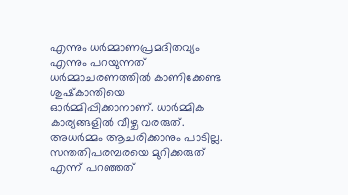എന്നും ധര്‍മ്മാണപ്രമദിതവ്യം എന്നും പറയുന്നത് ധര്‍മ്മാചരണത്തില്‍ കാണിക്കേണ്ട ശുഷ്‌കാന്തിയെ ഓര്‍മ്മിപ്പിക്കാനാണ്. ധാര്‍മ്മിക കാര്യങ്ങളില്‍ വീഴ്ച വരരുത്. അധര്‍മ്മം ആചരിക്കാനും പാടില്ല. സന്തതിപരമ്പരയെ മുറിക്കരുത് എന്ന് പറഞ്ഞത്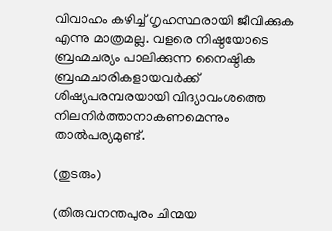വിവാഹം കഴിച്ച് ഗൃഹസ്ഥരായി ജീവിക്കുക എന്നു മാത്രമല്ല. വളരെ നിഷ്ഠയോടെ ബ്രഹ്മചര്യം പാലിക്കുന്ന നൈഷ്ഠിക ബ്രഹ്മചാരികളായവര്‍ക്ക് ശിഷ്യപരമ്പരയായി വിദ്യാവംശത്തെ നിലനിര്‍ത്താനാകണമെന്നും താല്‍പര്യമുണ്ട്.

(തുടരും)

(തിരുവനന്തപുരം ചിന്മയ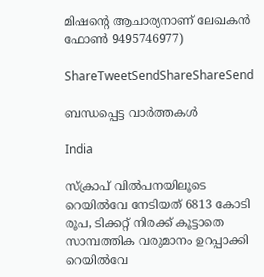മിഷന്റെ ആചാര്യനാണ് ലേഖകന്‍ ഫോണ്‍ 9495746977)

ShareTweetSendShareShareSend

ബന്ധപ്പെട്ട വാര്‍ത്തകള്‍

India

സ്ക്രാപ് വില്‍പനയിലൂടെ റെയില്‍വേ നേടിയത് 6813 കോടി രൂപ, ടിക്കറ്റ് നിരക്ക് കൂട്ടാതെ സാമ്പത്തിക വരുമാനം ഉറപ്പാക്കി റെയില്‍വേ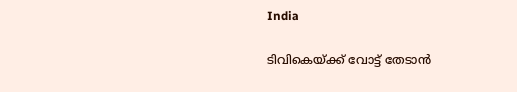India

ടിവികെയ്‌ക്ക് വോട്ട് തേടാൻ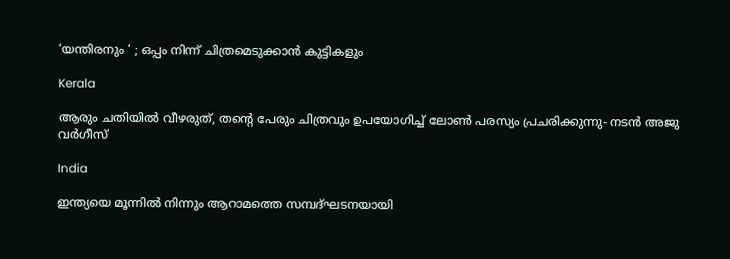‘യന്തിരനും ‘ ; ഒപ്പം നിന്ന് ചിത്രമെടുക്കാൻ കുട്ടികളും

Kerala

ആരും ചതിയില്‍ വീഴരുത്, തന്റെ പേരും ചിത്രവും ഉപയോഗിച്ച് ലോണ്‍ പരസ്യം പ്രചരിക്കുന്നു- നടന്‍ അജു വര്‍ഗീസ്

India

ഇന്ത്യയെ മൂന്നില്‍ നിന്നും ആറാമത്തെ സമ്പദ്ഘടനയായി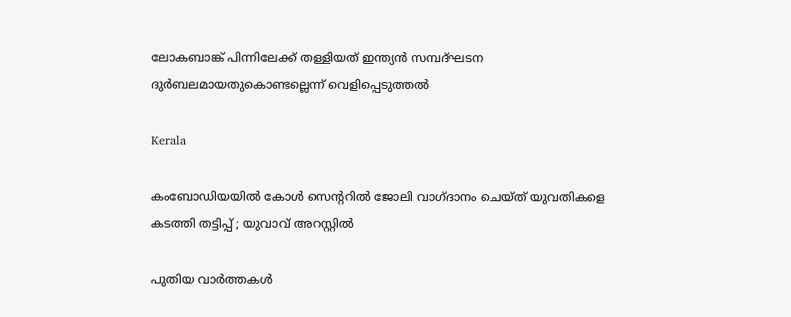ലോകബാങ്ക് പിന്നിലേക്ക് തള്ളിയത് ഇന്ത്യന്‍ സമ്പദ്ഘടന ദുര്‍ബലമായതുകൊണ്ടല്ലെന്ന് വെളിപ്പെടുത്തല്‍

Kerala

കംബോഡിയയില്‍ കോള്‍ സെന്ററില്‍ ജോലി വാഗ്ദാനം ചെയ്ത് യുവതികളെ കടത്തി തട്ടിപ്പ് ; യുവാവ് അറസ്റ്റില്‍

പുതിയ വാര്‍ത്തകള്‍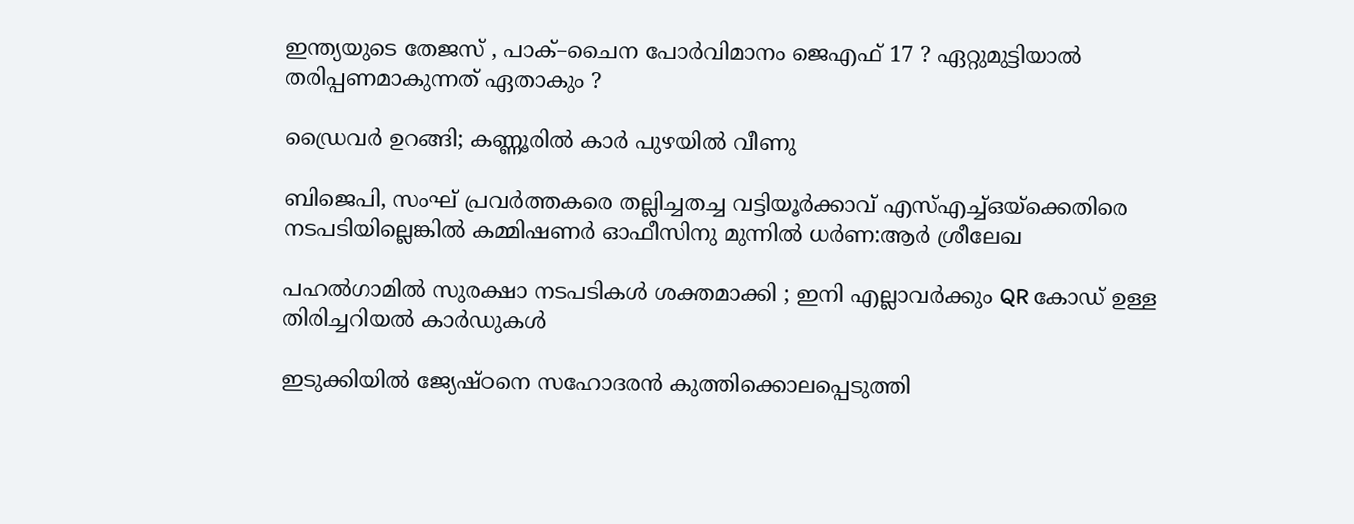ഇന്ത്യയുടെ തേജസ് , പാക്–ചൈന പോര്‍വിമാനം ജെഎഫ് 17 ? ഏറ്റുമുട്ടിയാൽ തരിപ്പണമാകുന്നത് ഏതാകും ?

ഡ്രൈവര്‍ ഉറങ്ങി; കണ്ണൂരില്‍ കാര്‍ പുഴയില്‍ വീണു

ബിജെപി, സംഘ് പ്രവര്‍ത്തകരെ തല്ലിച്ചതച്ച വട്ടിയൂര്‍ക്കാവ് എസ്എച്ച്ഒയ്‌ക്കെതിരെ നടപടിയില്ലെങ്കില്‍ കമ്മിഷണര്‍ ഓഫീസിനു മുന്നില്‍ ധര്‍ണ:ആര്‍ ശ്രീലേഖ

പഹൽഗാമിൽ സുരക്ഷാ നടപടികൾ ശക്തമാക്കി ; ഇനി എല്ലാവർക്കും QR കോഡ് ഉള്ള തിരിച്ചറിയൽ കാർഡുകൾ

ഇടുക്കിയില്‍ ജ്യേഷ്ഠനെ സഹോദരന്‍ കുത്തിക്കൊലപ്പെടുത്തി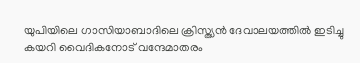യുപിയിലെ ഗാസിയാബാദിലെ ക്രിസ്ത്യന്‍ ദേവാലയത്തില്‍ ഇടിച്ചു കയറി വൈദികനോട് വന്ദേമാതരം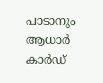പാടാനും ആധാർ കാർഡ്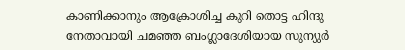കാണിക്കാനും ആക്രോശിച്ച കുറി തൊട്ട ഹിന്ദു നേതാവായി ചമഞ്ഞ ബംഗ്ലാദേശിയായ സുന്യുര്‍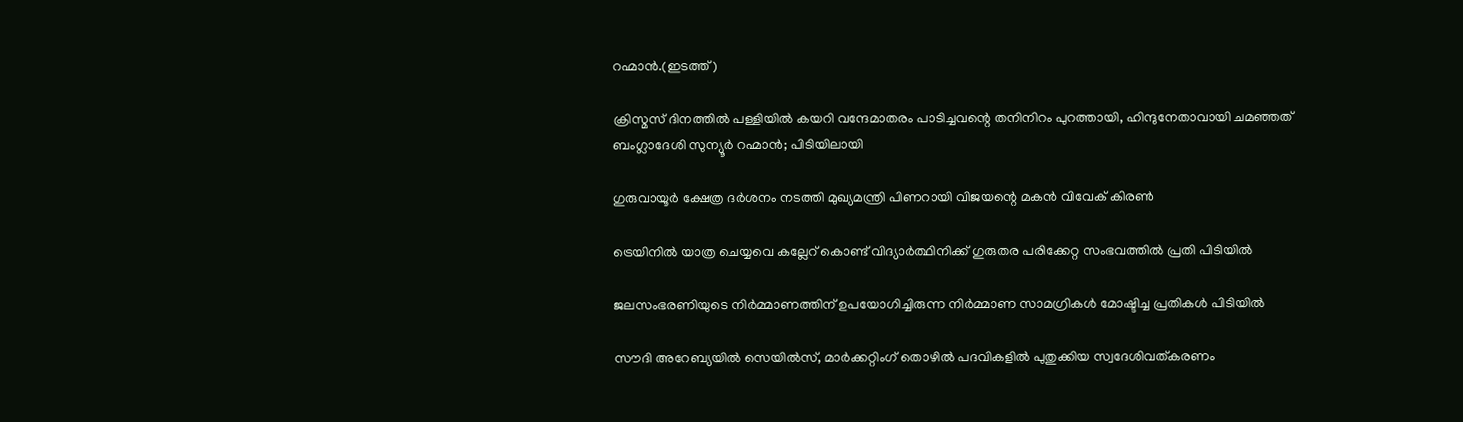റഹ്മാന്‍.(ഇടത്ത്)

ക്രിസ്മസ് ദിനത്തില്‍ പള്ളിയില്‍ കയറി വന്ദേമാതരം പാടിച്ചവന്റെ തനിനിറം പുറത്തായി, ഹിന്ദുനേതാവായി ചമഞ്ഞത് ബംഗ്ലാദേശി സുന്യൂര്‍ റഹ്മാന്‍; പിടിയിലായി

ഗുരുവായൂര്‍ ക്ഷേത്ര ദര്‍ശനം നടത്തി മുഖ്യമന്ത്രി പിണറായി വിജയന്റെ മകന്‍ വിവേക് കിരണ്‍

ട്രെയിനില്‍ യാത്ര ചെയ്യവെ കല്ലേറ് കൊണ്ട് വിദ്യാര്‍ത്ഥിനിക്ക് ഗുരുതര പരിക്കേറ്റ സംഭവത്തില്‍ പ്രതി പിടിയില്‍

ജലസംഭരണിയുടെ നിർമ്മാണത്തിന് ഉപയോഗിച്ചിരുന്ന നിർമ്മാണ സാമഗ്രികൾ മോഷ്ടിച്ച പ്രതികൾ പിടിയിൽ

സൗദി അറേബ്യയിൽ സെയിൽസ്, മാർക്കറ്റിംഗ് തൊഴിൽ പദവികളിൽ പുതുക്കിയ സ്വദേശിവത്കരണം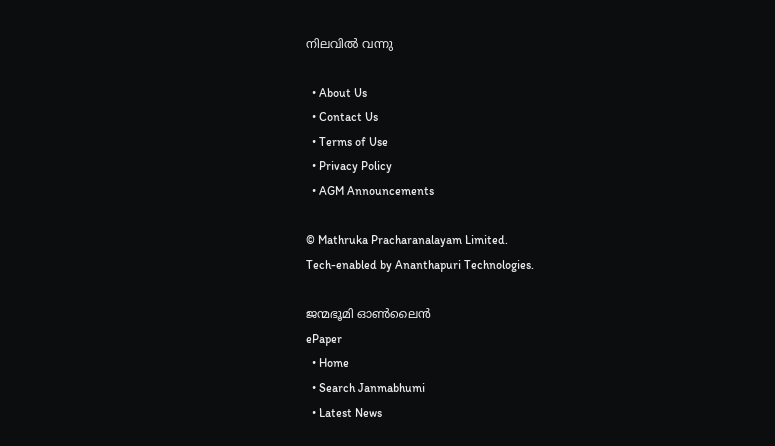നിലവിൽ വന്നു

  • About Us
  • Contact Us
  • Terms of Use
  • Privacy Policy
  • AGM Announcements

© Mathruka Pracharanalayam Limited.
Tech-enabled by Ananthapuri Technologies.

ജന്മഭൂമി ഓണ്‍ലൈന്‍
ePaper
  • Home
  • Search Janmabhumi
  • Latest News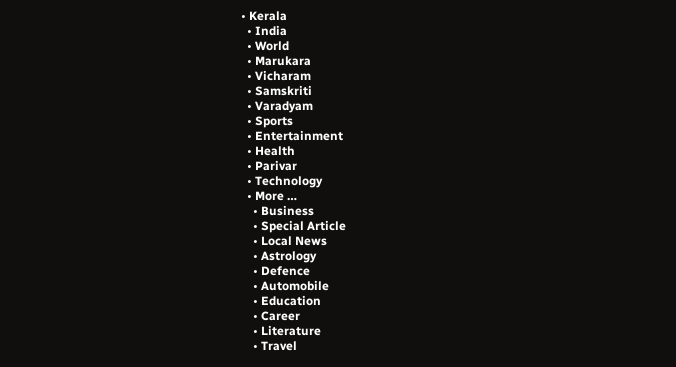• Kerala
  • India
  • World
  • Marukara
  • Vicharam
  • Samskriti
  • Varadyam
  • Sports
  • Entertainment
  • Health
  • Parivar
  • Technology
  • More …
    • Business
    • Special Article
    • Local News
    • Astrology
    • Defence
    • Automobile
    • Education
    • Career
    • Literature
    • Travel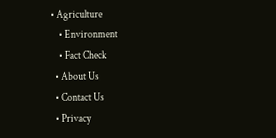• Agriculture
    • Environment
    • Fact Check
  • About Us
  • Contact Us
  • Privacy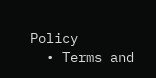Policy
  • Terms and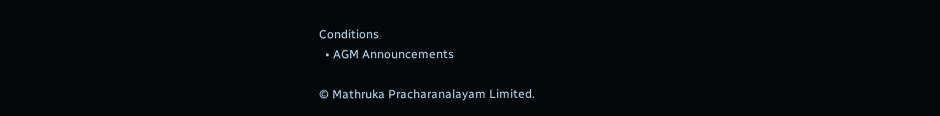Conditions
  • AGM Announcements

© Mathruka Pracharanalayam Limited.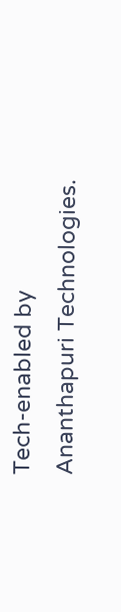Tech-enabled by Ananthapuri Technologies.